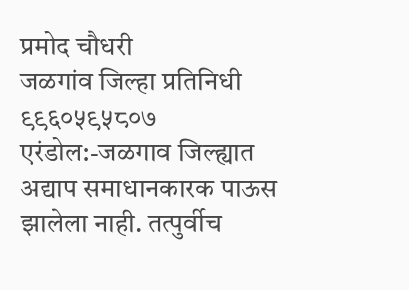प्रमोद चौधरी
जळगांव जिल्हा प्रतिनिधी
९९६०५९५८०७
एरंडोल:-जळगाव जिल्ह्यात अद्याप समाधानकारक पाऊस झालेला नाही. तत्पुर्वीच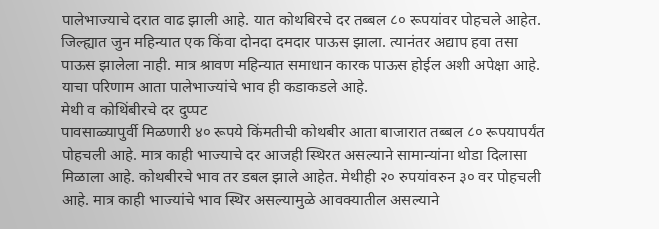पालेभाज्याचे दरात वाढ झाली आहे. यात कोथबिरचे दर तब्बल ८० रूपयांवर पोहचले आहेत.
जिल्ह्यात जुन महिन्यात एक किंवा दोनदा दमदार पाऊस झाला. त्यानंतर अद्याप हवा तसा पाऊस झालेला नाही. मात्र श्रावण महिन्यात समाधान कारक पाऊस होईल अशी अपेक्षा आहे. याचा परिणाम आता पालेभाज्यांचे भाव ही कडाकडले आहे.
मेथी व कोथिंबीरचे दर दुप्पट
पावसाळ्यापुर्वी मिळणारी ४० रूपये किंमतीची कोथबीर आता बाजारात तब्बल ८० रूपयापर्यंत पोहचली आहे. मात्र काही भाज्याचे दर आजही स्थिरत असल्याने सामान्यांना थोडा दिलासा मिळाला आहे. कोथबीरचे भाव तर डबल झाले आहेत. मेथीही २० रुपयांवरुन ३० वर पोहचली आहे. मात्र काही भाज्यांचे भाव स्थिर असल्यामुळे आवक्यातील असल्याने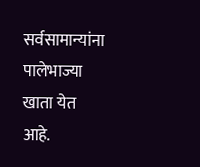सर्वसामान्यांना पालेभाज्या खाता येत आहे.